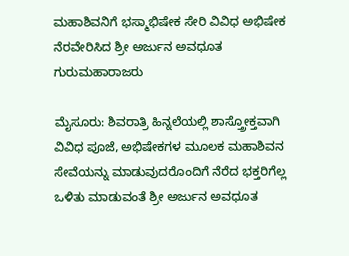ಮಹಾಶಿವನಿಗೆ ಭಸ್ಮಾಭಿಷೇಕ ಸೇರಿ ವಿವಿಧ ಅಭಿಷೇಕ ನೆರವೇರಿಸಿದ ಶ್ರೀ ಅರ್ಜುನ ಅವಧೂತ ಗುರುಮಹಾರಾಜರು

ಮೈಸೂರು: ಶಿವರಾತ್ರಿ ಹಿನ್ನಲೆಯಲ್ಲಿ ಶಾಸ್ತ್ರೋಕ್ತವಾಗಿ ವಿವಿಧ ಪೂಜೆ, ಅಭಿಷೇಕಗಳ ಮೂಲಕ ಮಹಾಶಿವನ ಸೇವೆಯನ್ನು ಮಾಡುವುದರೊಂದಿಗೆ ನೆರೆದ ಭಕ್ತರಿಗೆಲ್ಲ ಒಳಿತು ಮಾಡುವಂತೆ ಶ್ರೀ ಅರ್ಜುನ ಅವಧೂತ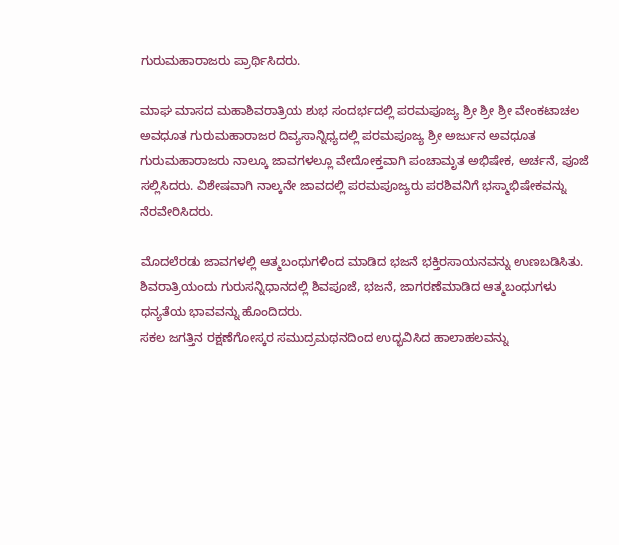ಗುರುಮಹಾರಾಜರು ಪ್ರಾರ್ಥಿಸಿದರು.

ಮಾಘ ಮಾಸದ ಮಹಾಶಿವರಾತ್ರಿಯ ಶುಭ ಸಂದರ್ಭದಲ್ಲಿ ಪರಮಪೂಜ್ಯ ಶ್ರೀ ಶ್ರೀ ಶ್ರೀ ವೇಂಕಟಾಚಲ ಅವಧೂತ ಗುರುಮಹಾರಾಜರ ದಿವ್ಯಸಾನ್ನಿಧ್ಯದಲ್ಲಿ ಪರಮಪೂಜ್ಯ ಶ್ರೀ ಅರ್ಜುನ ಅವಧೂತ ಗುರುಮಹಾರಾಜರು ನಾಲ್ಕೂ ಜಾವಗಳಲ್ಲೂ ವೇದೋಕ್ತವಾಗಿ ಪಂಚಾಮೃತ ಅಭಿಷೇಕ, ಅರ್ಚನೆ, ಪೂಜೆ ಸಲ್ಲಿಸಿದರು. ವಿಶೇಷವಾಗಿ ನಾಲ್ಕನೇ ಜಾವದಲ್ಲಿ ಪರಮಪೂಜ್ಯರು ಪರಶಿವನಿಗೆ ಭಸ್ಮಾಭಿಷೇಕವನ್ನು ನೆರವೇರಿಸಿದರು.

ಮೊದಲೆರಡು ಜಾವಗಳಲ್ಲಿ ಆತ್ಮಬಂಧುಗಳಿಂದ ಮಾಡಿದ ಭಜನೆ ಭಕ್ತಿರಸಾಯನವನ್ನು ಉಣಬಡಿಸಿತು. ಶಿವರಾತ್ರಿಯಂದು ಗುರುಸನ್ನಿಧಾನದಲ್ಲಿ ಶಿವಪೂಜೆ, ಭಜನೆ, ಜಾಗರಣೆಮಾಡಿದ ಆತ್ಮಬಂಧುಗಳು ಧನ್ಯತೆಯ ಭಾವವನ್ನು ಹೊಂದಿದರು.
ಸಕಲ ಜಗತ್ತಿನ ರಕ್ಷಣೆಗೋಸ್ಕರ ಸಮುದ್ರಮಥನದಿಂದ ಉದ್ಭವಿಸಿದ ಹಾಲಾಹಲವನ್ನು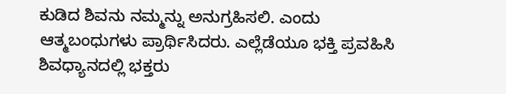ಕುಡಿದ ಶಿವನು ನಮ್ಮನ್ನು ಅನುಗ್ರಹಿಸಲಿ. ಎಂದು ಆತ್ಮಬಂಧುಗಳು ಪ್ರಾರ್ಥಿಸಿದರು. ಎಲ್ಲೆಡೆಯೂ ಭಕ್ತಿ ಪ್ರವಹಿಸಿ ಶಿವಧ್ಯಾನದಲ್ಲಿ ಭಕ್ತರು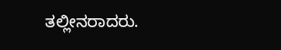ತಲ್ಲೀನರಾದರು.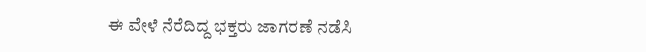ಈ ವೇಳೆ ನೆರೆದಿದ್ದ ಭಕ್ತರು ಜಾಗರಣೆ ನಡೆಸಿ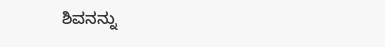ಶಿವನನ್ನು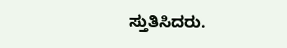ಸ್ತುತಿಸಿದರು.